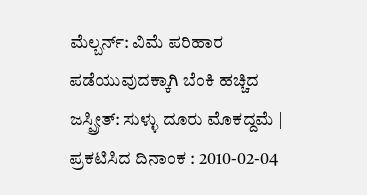ಮೆಲ್ಬರ್ನ್: ವಿಮೆ ಪರಿಹಾರ ಪಡೆಯುವುದಕ್ಕಾಗಿ ಬೆಂಕಿ ಹಚ್ಚಿದ ಜಸ್ಪ್ರೀತ್: ಸುಳ್ಳು ದೂರು ಮೊಕದ್ದಮೆ |
ಪ್ರಕಟಿಸಿದ ದಿನಾಂಕ : 2010-02-04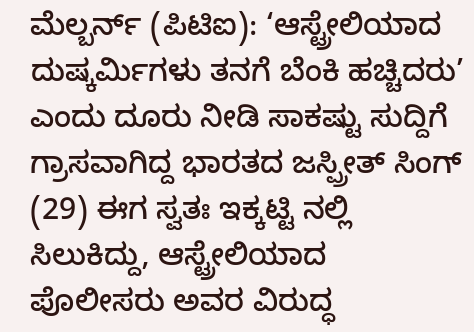ಮೆಲ್ಬರ್ನ್ (ಪಿಟಿಐ): ‘ಆಸ್ಟ್ರೇಲಿಯಾದ ದುಷ್ಕರ್ಮಿಗಳು ತನಗೆ ಬೆಂಕಿ ಹಚ್ಚಿದರು’ ಎಂದು ದೂರು ನೀಡಿ ಸಾಕಷ್ಟು ಸುದ್ದಿಗೆ ಗ್ರಾಸವಾಗಿದ್ದ ಭಾರತದ ಜಸ್ಪ್ರೀತ್ ಸಿಂಗ್ (29) ಈಗ ಸ್ವತಃ ಇಕ್ಕಟ್ಟಿ ನಲ್ಲಿ ಸಿಲುಕಿದ್ದು, ಆಸ್ಟ್ರೇಲಿಯಾದ ಪೊಲೀಸರು ಅವರ ವಿರುದ್ಧ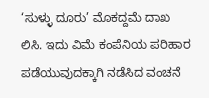‘ಸುಳ್ಳು ದೂರು’ ಮೊಕದ್ದಮೆ ದಾಖ ಲಿಸಿ. ಇದು ವಿಮೆ ಕಂಪೆನಿಯ ಪರಿಹಾರ ಪಡೆಯುವುದಕ್ಕಾಗಿ ನಡೆಸಿದ ವಂಚನೆ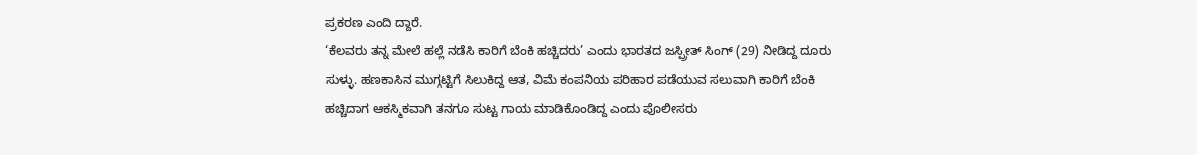ಪ್ರಕರಣ ಎಂದಿ ದ್ದಾರೆ.
‘ಕೆಲವರು ತನ್ನ ಮೇಲೆ ಹಲ್ಲೆ ನಡೆಸಿ ಕಾರಿಗೆ ಬೆಂಕಿ ಹಚ್ಚಿದರು’ ಎಂದು ಭಾರತದ ಜಸ್ಪ್ರೀತ್ ಸಿಂಗ್ (29) ನೀಡಿದ್ದ ದೂರು ಸುಳ್ಳು. ಹಣಕಾಸಿನ ಮುಗ್ಗಟ್ಟಿಗೆ ಸಿಲುಕಿದ್ದ ಆತ, ವಿಮೆ ಕಂಪನಿಯ ಪರಿಹಾರ ಪಡೆಯುವ ಸಲುವಾಗಿ ಕಾರಿಗೆ ಬೆಂಕಿ ಹಚ್ಚಿದಾಗ ಆಕಸ್ಮಿಕವಾಗಿ ತನಗೂ ಸುಟ್ಟ ಗಾಯ ಮಾಡಿಕೊಂಡಿದ್ದ ಎಂದು ಪೊಲೀಸರು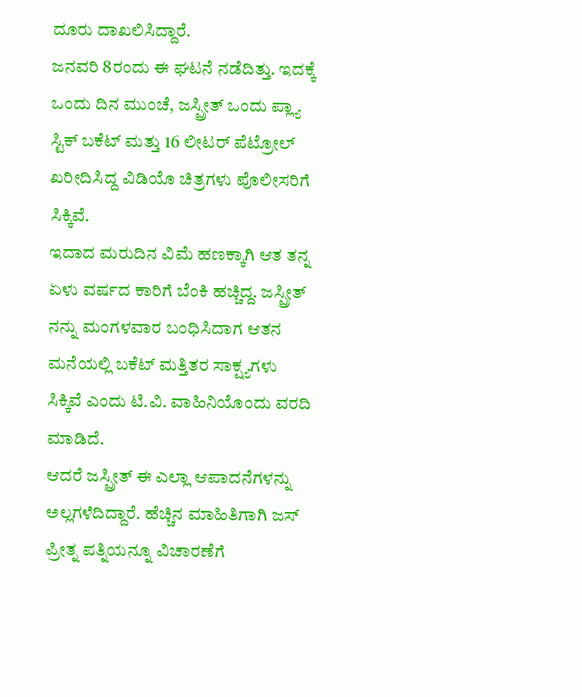ದೂರು ದಾಖಲಿಸಿದ್ದಾರೆ.
ಜನವರಿ 8ರಂದು ಈ ಘಟನೆ ನಡೆದಿತ್ತು. ಇದಕ್ಕೆ ಒಂದು ದಿನ ಮುಂಚೆ, ಜಸ್ಪ್ರೀತ್ ಒಂದು ಪ್ಲ್ಯಾ ಸ್ಟಿಕ್ ಬಕೆಟ್ ಮತ್ತು 16 ಲೀಟರ್ ಪೆಟ್ರೋಲ್ ಖರೀದಿಸಿದ್ದ ವಿಡಿಯೊ ಚಿತ್ರಗಳು ಪೊಲೀಸರಿಗೆ ಸಿಕ್ಕಿವೆ.
ಇದಾದ ಮರುದಿನ ವಿಮೆ ಹಣಕ್ಕಾಗಿ ಆತ ತನ್ನ ಏಳು ವರ್ಷದ ಕಾರಿಗೆ ಬೆಂಕಿ ಹಚ್ಚಿದ್ದ. ಜಸ್ಪ್ರೀತ್ ನನ್ನು ಮಂಗಳವಾರ ಬಂಧಿಸಿದಾಗ ಆತನ ಮನೆಯಲ್ಲಿ ಬಕೆಟ್ ಮತ್ತಿತರ ಸಾಕ್ಷ್ಯಗಳು ಸಿಕ್ಕಿವೆ ಎಂದು ಟಿ.ವಿ. ವಾಹಿನಿಯೊಂದು ವರದಿ ಮಾಡಿದೆ.
ಆದರೆ ಜಸ್ಪ್ರೀತ್ ಈ ಎಲ್ಲಾ ಆಪಾದನೆಗಳನ್ನು ಅಲ್ಲಗಳೆದಿದ್ದಾರೆ. ಹೆಚ್ಚಿನ ಮಾಹಿತಿಗಾಗಿ ಜಸ್ ಪ್ರೀತ್ನ ಪತ್ನಿಯನ್ನೂ ವಿಚಾರಣೆಗೆ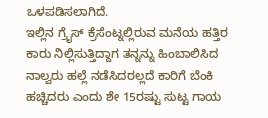ಒಳಪಡಿಸಲಾಗಿದೆ.
ಇಲ್ಲಿನ ಗ್ರೈಸ್ ಕ್ರೆಸೆಂಟ್ನಲ್ಲಿರುವ ಮನೆಯ ಹತ್ತಿರ ಕಾರು ನಿಲ್ಲಿಸುತ್ತಿದ್ದಾಗ ತನ್ನನ್ನು ಹಿಂಬಾಲಿಸಿದ ನಾಲ್ವರು ಹಲ್ಲೆ ನಡೆಸಿದರಲ್ಲದೆ ಕಾರಿಗೆ ಬೆಂಕಿ ಹಚ್ಚಿದರು ಎಂದು ಶೇ 15ರಷ್ಟು ಸುಟ್ಟ ಗಾಯ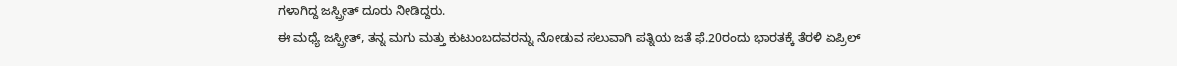ಗಳಾಗಿದ್ದ ಜಸ್ಪ್ರೀತ್ ದೂರು ನೀಡಿದ್ದರು.
ಈ ಮಧ್ಯೆ ಜಸ್ಪ್ರೀತ್, ತನ್ನ ಮಗು ಮತ್ತು ಕುಟುಂಬದವರನ್ನು ನೋಡುವ ಸಲುವಾಗಿ ಪತ್ನಿಯ ಜತೆ ಫೆ.20ರಂದು ಭಾರತಕ್ಕೆ ತೆರಳಿ ಏಪ್ರಿಲ್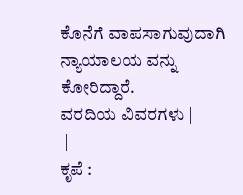ಕೊನೆಗೆ ವಾಪಸಾಗುವುದಾಗಿ ನ್ಯಾಯಾಲಯ ವನ್ನು ಕೋರಿದ್ದಾರೆ.
ವರದಿಯ ವಿವರಗಳು |
 |
ಕೃಪೆ :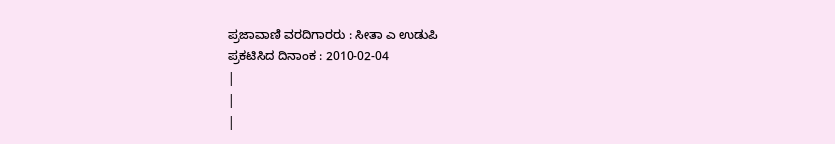ಪ್ರಜಾವಾಣಿ ವರದಿಗಾರರು : ಸೀತಾ ಎ ಉಡುಪಿ
ಪ್ರಕಟಿಸಿದ ದಿನಾಂಕ : 2010-02-04
|
|
|